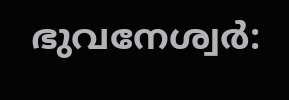ഭുവനേശ്വർ: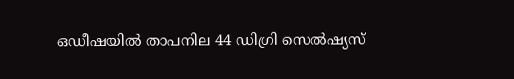ഒഡീഷയിൽ താപനില 44 ഡിഗ്രി സെൽഷ്യസ്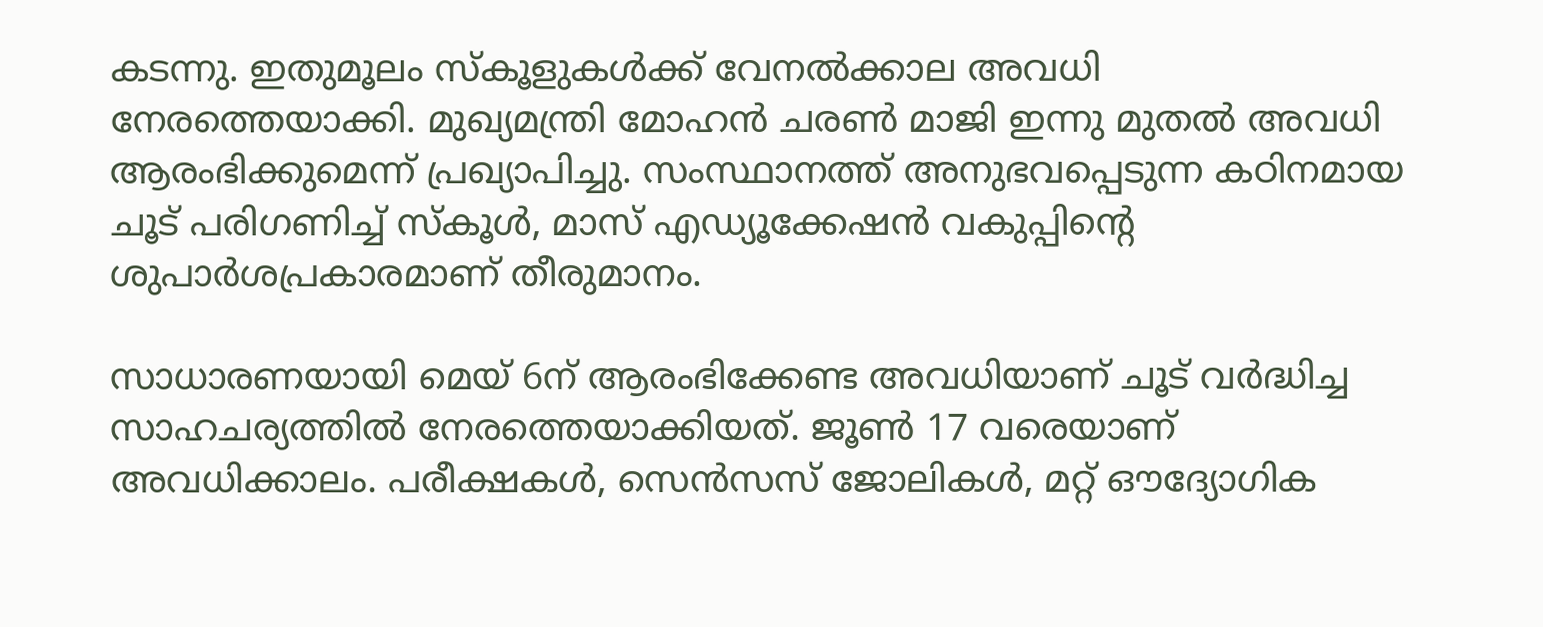കടന്നു. ഇതുമൂലം സ്കൂളുകൾക്ക് വേനൽക്കാല അവധി നേരത്തെയാക്കി. മുഖ്യമന്ത്രി മോഹൻ ചരൺ മാജി ഇന്നു മുതൽ അവധി ആരംഭിക്കുമെന്ന് പ്രഖ്യാപിച്ചു. സംസ്ഥാനത്ത് അനുഭവപ്പെടുന്ന കഠിനമായ ചൂട് പരിഗണിച്ച് സ്കൂൾ, മാസ് എഡ്യൂക്കേഷൻ വകുപ്പിന്റെ ശുപാർശപ്രകാരമാണ് തീരുമാനം.

സാധാരണയായി മെയ് 6ന് ആരംഭിക്കേണ്ട അവധിയാണ് ചൂട് വർദ്ധിച്ച സാഹചര്യത്തിൽ നേരത്തെയാക്കിയത്. ജൂൺ 17 വരെയാണ് അവധിക്കാലം. പരീക്ഷകൾ, സെൻസസ് ജോലികൾ, മറ്റ് ഔദ്യോഗിക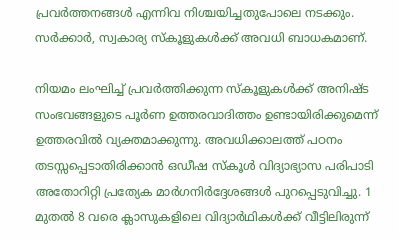പ്രവർത്തനങ്ങൾ എന്നിവ നിശ്ചയിച്ചതുപോലെ നടക്കും. സർക്കാർ, സ്വകാര്യ സ്കൂളുകൾക്ക് അവധി ബാധകമാണ്.

നിയമം ലംഘിച്ച് പ്രവർത്തിക്കുന്ന സ്കൂളുകൾക്ക് അനിഷ്ട സംഭവങ്ങളുടെ പൂർണ ഉത്തരവാദിത്തം ഉണ്ടായിരിക്കുമെന്ന് ഉത്തരവിൽ വ്യക്തമാക്കുന്നു. അവധിക്കാലത്ത് പഠനം തടസ്സപ്പെടാതിരിക്കാൻ ഒഡീഷ സ്കൂൾ വിദ്യാഭ്യാസ പരിപാടി അതോറിറ്റി പ്രത്യേക മാർഗനിർദ്ദേശങ്ങൾ പുറപ്പെടുവിച്ചു. 1 മുതൽ 8 വരെ ക്ലാസുകളിലെ വിദ്യാർഥികൾക്ക് വീട്ടിലിരുന്ന്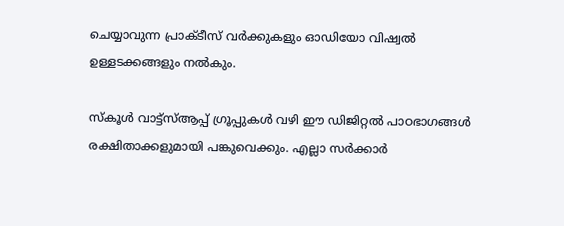ചെയ്യാവുന്ന പ്രാക്ടീസ് വർക്കുകളും ഓഡിയോ വിഷ്വൽ ഉള്ളടക്കങ്ങളും നൽകും.

സ്കൂൾ വാട്ട്‌സ്ആപ്പ് ഗ്രൂപ്പുകൾ വഴി ഈ ഡിജിറ്റൽ പാഠഭാഗങ്ങൾ രക്ഷിതാക്കളുമായി പങ്കുവെക്കും. എല്ലാ സർക്കാർ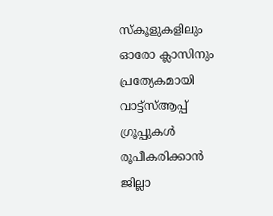സ്കൂളുകളിലും ഓരോ ക്ലാസിനും പ്രത്യേകമായി വാട്ട്‌സ്ആപ്പ് ഗ്രൂപ്പുകൾ രൂപീകരിക്കാൻ ജില്ലാ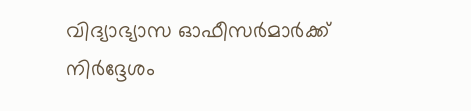വിദ്യാഭ്യാസ ഓഫീസർമാർക്ക് നിർദ്ദേശം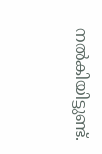നൽകിയിട്ടുണ്ട്.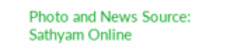Photo and News Source: Sathyam Online